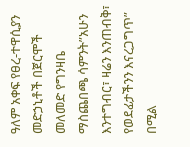ዓለም አቀፍ የፀረ-ተዋሲያን መድኃኒቶች በጀርሞች መለመድ የግንዛቤ ማስጨበጫ ሳምንት”አሁን እንተግብር፣ ዛሬን እንጠብቅ፣ የወደፊታችንን እናረጋግጥ” በሚል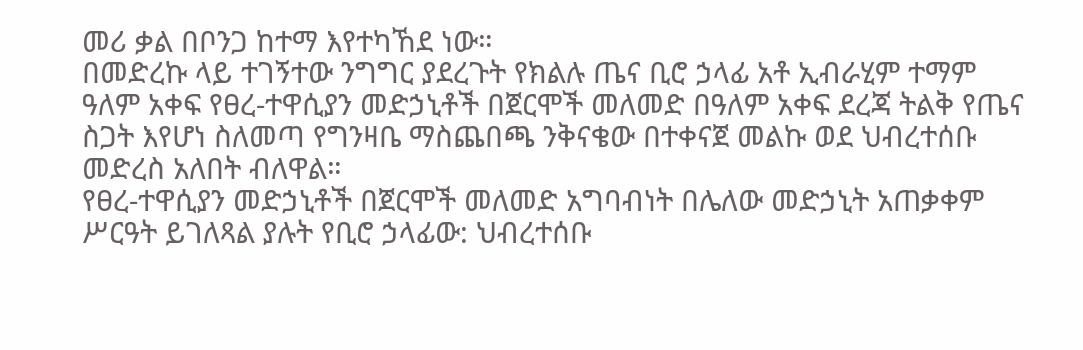መሪ ቃል በቦንጋ ከተማ እየተካኸደ ነው።
በመድረኩ ላይ ተገኝተው ንግግር ያደረጉት የክልሉ ጤና ቢሮ ኃላፊ አቶ ኢብራሂም ተማም ዓለም አቀፍ የፀረ-ተዋሲያን መድኃኒቶች በጀርሞች መለመድ በዓለም አቀፍ ደረጃ ትልቅ የጤና ስጋት እየሆነ ስለመጣ የግንዛቤ ማስጨበጫ ንቅናቄው በተቀናጀ መልኩ ወደ ህብረተሰቡ መድረስ አለበት ብለዋል።
የፀረ-ተዋሲያን መድኃኒቶች በጀርሞች መለመድ አግባብነት በሌለው መድኃኒት አጠቃቀም ሥርዓት ይገለጻል ያሉት የቢሮ ኃላፊው: ህብረተሰቡ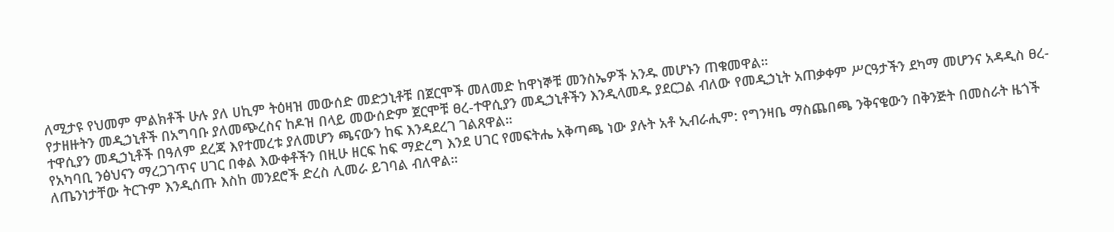ለሚታዩ የህመም ምልክቶች ሁሉ ያለ ሀኪም ትዕዛዝ መውሰድ መድኃኒቶቹ በጀርሞች መለመድ ከዋነኞቹ መንስኤዎች አንዱ መሆኑን ጠቁመዋል።
የታዘዙትን መዲኃኒቶች በአግባቡ ያለመጭረስና ከዶዝ በላይ መውሰድም ጀርሞቹ ፀረ-ተዋሲያን መዲኃኒቶችን እንዲላመዱ ያደርጋል ብለው የመዲኃኒት አጠቃቀም ሥርዓታችን ደካማ መሆንና አዳዲስ ፀረ-ተዋሲያን መዲኃኒቶች በዓለም ደረጃ እየተመረቱ ያለመሆን ጫናውን ከፍ እንዳደረገ ገልጸዋል።
የአካባቢ ንፅህናን ማረጋገጥና ሀገር በቀል እውቀቶችን በዚሁ ዘርፍ ከፍ ማድረግ እንደ ሀገር የመፍትሔ አቅጣጫ ነው ያሉት አቶ ኢብራሒም: የግንዛቤ ማስጨበጫ ንቅናቄውን በቅንጅት በመስራት ዜጎች ለጤንነታቸው ትርጉም እንዲሰጡ እስከ መንደሮች ድረስ ሊመራ ይገባል ብለዋል።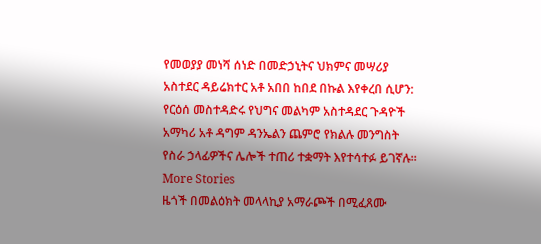የመወያያ መነሻ ሰነድ በመድኃኒትና ህክምና መሣሪያ አስተደር ዳይሬክተር አቶ አበበ ከበደ በኩል እየቀረበ ሲሆን: የርዕሰ መስተዳድሩ የህግና መልካም አስተዳደር ጉዳዮች አማካሪ አቶ ዳግም ዳንኤልን ጨምሮ የክልሉ መንግስት የስራ ኃላፊዎችና ሌሎች ተጠሪ ተቋማት እየተሳተፉ ይገኛሉ።
More Stories
ዜጎች በመልዕክት መላላኪያ አማራጮች በሚፈጸሙ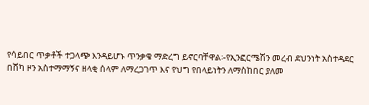የሳይበር ጥቃቶች ተጋላጭ እንዳይሆኑ ጥንቃቄ ማድረግ ይኖርባቸዋል፡-የኢንፎርሜሽን መረብ ደህንነት አስተዳደር
በሸካ ዞን አስተማማኝና ዘላቂ ሰላም ለማረጋገጥ እና የህግ የበላይነትን ለማስከበር ያለመ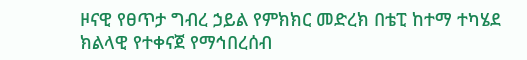ዞናዊ የፀጥታ ግብረ ኃይል የምክክር መድረክ በቴፒ ከተማ ተካሄደ
ክልላዊ የተቀናጀ የማኅበረሰብ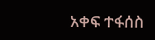አቀፍ ተፋሰስ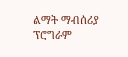ልማት ማብሰሪያ ፕሮግራም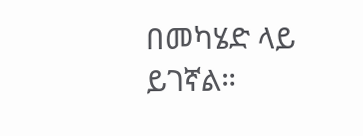በመካሄድ ላይ ይገኛል።